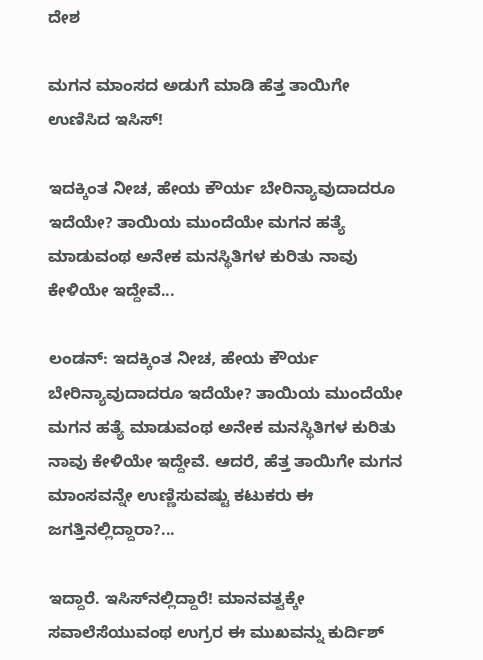ದೇಶ

ಮಗನ ಮಾಂಸದ ಅಡುಗೆ ಮಾಡಿ ಹೆತ್ತ ತಾಯಿಗೇ ಉಣಿಸಿದ ಇಸಿಸ್!

ಇದಕ್ಕಿಂತ ನೀಚ, ಹೇಯ ಕೌರ್ಯ ಬೇರಿನ್ಯಾವುದಾದರೂ ಇದೆಯೇ? ತಾಯಿಯ ಮುಂದೆಯೇ ಮಗನ ಹತ್ಯೆ ಮಾಡುವಂಥ ಅನೇಕ ಮನಸ್ಥಿತಿಗಳ ಕುರಿತು ನಾವು ಕೇಳಿಯೇ ಇದ್ದೇವೆ...

ಲಂಡನ್: ಇದಕ್ಕಿಂತ ನೀಚ, ಹೇಯ ಕೌರ್ಯ ಬೇರಿನ್ಯಾವುದಾದರೂ ಇದೆಯೇ? ತಾಯಿಯ ಮುಂದೆಯೇ ಮಗನ ಹತ್ಯೆ ಮಾಡುವಂಥ ಅನೇಕ ಮನಸ್ಥಿತಿಗಳ ಕುರಿತು ನಾವು ಕೇಳಿಯೇ ಇದ್ದೇವೆ. ಆದರೆ, ಹೆತ್ತ ತಾಯಿಗೇ ಮಗನ ಮಾಂಸವನ್ನೇ ಉಣ್ಣಿಸುವಷ್ಟು ಕಟುಕರು ಈ ಜಗತ್ತಿನಲ್ಲಿದ್ದಾರಾ?...

ಇದ್ದಾರೆ. ಇಸಿಸ್‍ನಲ್ಲಿದ್ದಾರೆ! ಮಾನವತ್ವಕ್ಕೇ ಸವಾಲೆಸೆಯುವಂಥ ಉಗ್ರರ ಈ ಮುಖವನ್ನು ಕುರ್ದಿಶ್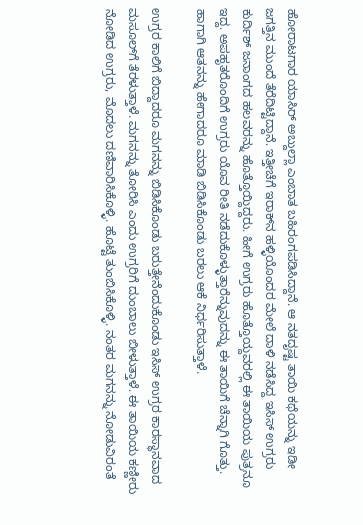ಹೋರಾಟಗಾರ ಯಾಸಿರ್ ಅಬ್ದುಲ್ಲಾ ಎಂಬಾತ ಬಹಿರಂಗಪಡಿಸಿದ್ದಾನೆ. ಆ ನತದೃಷ್ಟ ತಾಯಿ ಕಥೆಯನ್ನು ಇಡೀ ಜಗತ್ತಿನ ಮುಂದೆ ತೆರೆದಿಟ್ಟಿದ್ದಾನೆ. ಇತ್ತೀಚೆಗೆ ಇರಾಕ್‍ನ ಹಳ್ಳಿಯೊಂದರ ಮೇಲೆ ದಾಳಿ ನಡೆಸಿದ್ದ ಇಸಿಸ್ ಉಗ್ರರು ಕುರ್ದಿಶ್ ಜನಾಂಗದ ಹಲವರನ್ನು ಹೊತ್ತೊಯ್ದಿದ್ದರು. ಹೀಗೆ ಉಗ್ರರು ಹೊತ್ತೊಯ್ದವರಲ್ಲಿ ಈ ತಾಯಿಯ ಪುತ್ರನೂ ಇದ್ದ. ಅಪಹೃತರೊಂದಿಗೆ ಉಗ್ರರು ಯೊವ ರೀತಿ ನಡೆದುಕೊಳ್ಳುತ್ತಾರೆನ್ನುವುದನ್ನು ಈ ತಾಯಿಗೆ ಚೆನ್ನಾಗಿ ಗೊತ್ತು. ಹಾಗಾಗಿ ಆತನನ್ನು ಹೇಗಾದರೂ ಮಾಡಿ ಬಿಡಿಸಿಕೊಂಡು ಬರಲು ಆಕೆ ನಿರ್ಧರಿಸುತ್ತಾಳೆ.

ಉಗ್ರರ ಕಾಲಿಗೆ ಬಿದ್ದಾದರೂ ಮಗನನ್ನು ಬಿಡಿಸಿಕೊಂಡು ಬರುತ್ತೇನೆಂದುಕೊಂಡು ಇಸಿಸ್ ಉಗ್ರರ ಕಾರಸ್ಥಾನವಾದ ಮಸೂಲ್‍ಗೆ ತೆರಳುತ್ತಾಳೆ. ಮಗನನ್ನು ತೋರಿಸಿ ಎಂದು ಉಗ್ರರಿಗೆ ದುಂಬಾಲು ಬೀಳುತ್ತಾಳೆ. ಈ ತಾಯಿಯ ಕಣ್ಣೀರು ನೋಡಿದ ಉಗ್ರರು, ಮೊದಲು ದಣಿವಾರಿಸಿಕೊಳ್ಳಿ. ಹೊಟ್ಟೆ ತುಂಬಿಸಿಕೊಳ್ಳಿ. ನಂತರ ಮಗನನ್ನು ನೋಡುವಿರಂತೆ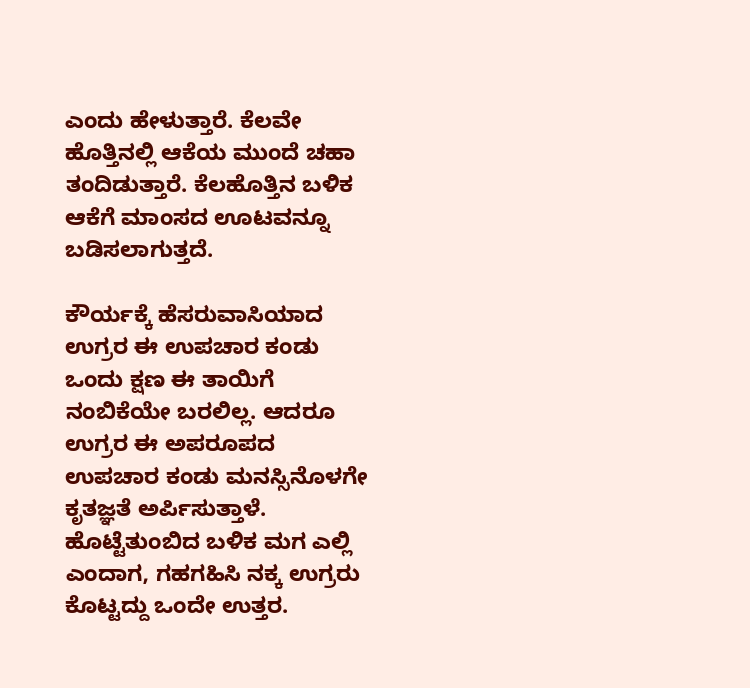ಎಂದು ಹೇಳುತ್ತಾರೆ. ಕೆಲವೇ ಹೊತ್ತಿನಲ್ಲಿ ಆಕೆಯ ಮುಂದೆ ಚಹಾ ತಂದಿಡುತ್ತಾರೆ. ಕೆಲಹೊತ್ತಿನ ಬಳಿಕ ಆಕೆಗೆ ಮಾಂಸದ ಊಟವನ್ನೂ ಬಡಿಸಲಾಗುತ್ತದೆ.

ಕೌರ್ಯಕ್ಕೆ ಹೆಸರುವಾಸಿಯಾದ ಉಗ್ರರ ಈ ಉಪಚಾರ ಕಂಡು ಒಂದು ಕ್ಷಣ ಈ ತಾಯಿಗೆ ನಂಬಿಕೆಯೇ ಬರಲಿಲ್ಲ. ಆದರೂ ಉಗ್ರರ ಈ ಅಪರೂಪದ ಉಪಚಾರ ಕಂಡು ಮನಸ್ಸಿನೊಳಗೇ ಕೃತಜ್ಞತೆ ಅರ್ಪಿಸುತ್ತಾಳೆ. ಹೊಟ್ಟೆತುಂಬಿದ ಬಳಿಕ ಮಗ ಎಲ್ಲಿ ಎಂದಾಗ, ಗಹಗಹಿಸಿ ನಕ್ಕ ಉಗ್ರರು ಕೊಟ್ಟದ್ದು ಒಂದೇ ಉತ್ತರ.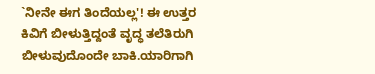`ನೀನೇ ಈಗ ತಿಂದೆಯಲ್ಲ'! ಈ ಉತ್ತರ ಕಿವಿಗೆ ಬೀಳುತ್ತಿದ್ದಂತೆ ವೃದ್ಧ ತಲೆತಿರುಗಿ ಬೀಳುವುದೊಂದೇ ಬಾಕಿ.ಯಾರಿಗಾಗಿ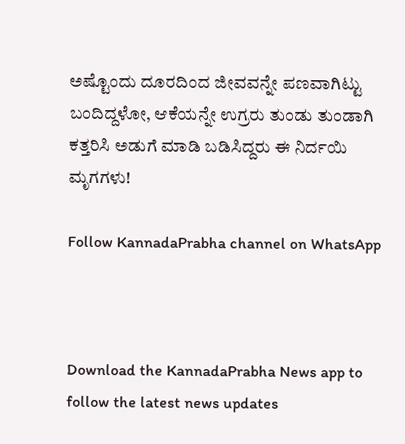ಅಷ್ಟೊಂದು ದೂರದಿಂದ ಜೀವವನ್ನೇ ಪಣವಾಗಿಟ್ಟು ಬಂದಿದ್ದಳೋ, ಆಕೆಯನ್ನೇ ಉಗ್ರರು ತುಂಡು ತುಂಡಾಗಿ ಕತ್ತರಿಸಿ ಅಡುಗೆ ಮಾಡಿ ಬಡಿಸಿದ್ದರು ಈ ನಿರ್ದಯಿ ಮೃಗಗಳು!

Follow KannadaPrabha channel on WhatsApp



Download the KannadaPrabha News app to follow the latest news updates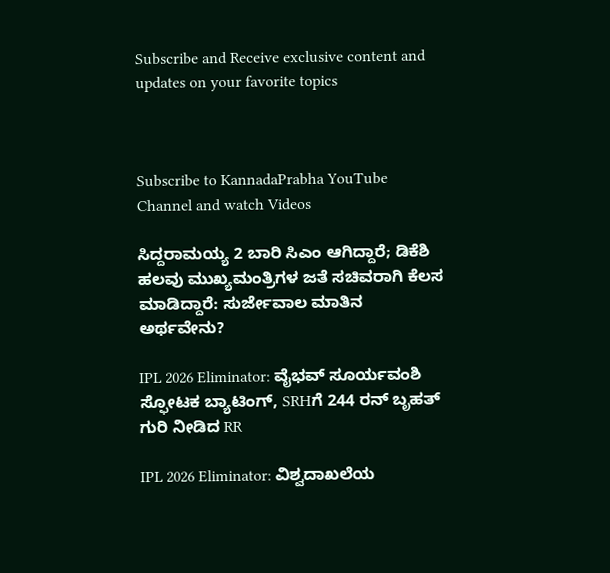Subscribe and Receive exclusive content and updates on your favorite topics



Subscribe to KannadaPrabha YouTube Channel and watch Videos

ಸಿದ್ದರಾಮಯ್ಯ 2 ಬಾರಿ ಸಿಎಂ ಆಗಿದ್ದಾರೆ; ಡಿಕೆಶಿ ಹಲವು ಮುಖ್ಯಮಂತ್ರಿಗಳ ಜತೆ ಸಚಿವರಾಗಿ ಕೆಲಸ ಮಾಡಿದ್ದಾರೆ: ಸುರ್ಜೇವಾಲ ಮಾತಿನ ಅರ್ಥವೇನು?

IPL 2026 Eliminator: ವೈಭವ್ ಸೂರ್ಯವಂಶಿ ಸ್ಫೋಟಕ ಬ್ಯಾಟಿಂಗ್, SRHಗೆ 244 ರನ್ ಬೃಹತ್ ಗುರಿ ನೀಡಿದ RR

IPL 2026 Eliminator: ವಿಶ್ವದಾಖಲೆಯ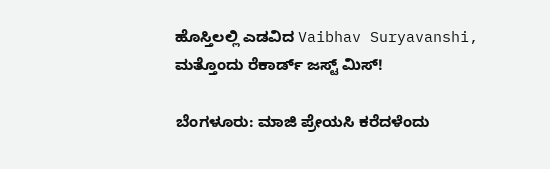ಹೊಸ್ತಿಲಲ್ಲಿ ಎಡವಿದ Vaibhav Suryavanshi, ಮತ್ತೊಂದು ರೆಕಾರ್ಡ್ ಜಸ್ಟ್ ಮಿಸ್!

ಬೆಂಗಳೂರು: ಮಾಜಿ ಪ್ರೇಯಸಿ ಕರೆದಳೆಂದು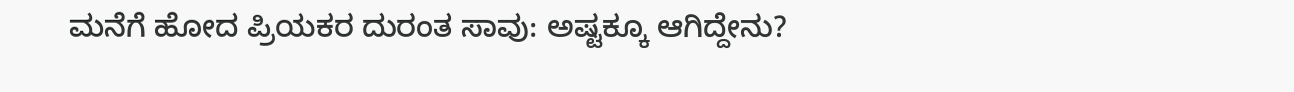ಮನೆಗೆ ಹೋದ ಪ್ರಿಯಕರ ದುರಂತ ಸಾವು: ಅಷ್ಟಕ್ಕೂ ಆಗಿದ್ದೇನು?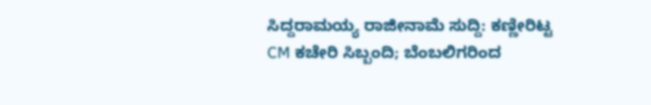ಸಿದ್ದರಾಮಯ್ಯ ರಾಜೀನಾಮೆ ಸುದ್ದಿ: ಕಣ್ಣೀರಿಟ್ಟ CM ಕಚೇರಿ ಸಿಬ್ಬಂದಿ; ಬೆಂಬಲಿಗರಿಂದ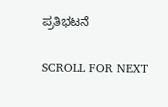ಪ್ರತಿಭಟನೆ

SCROLL FOR NEXT